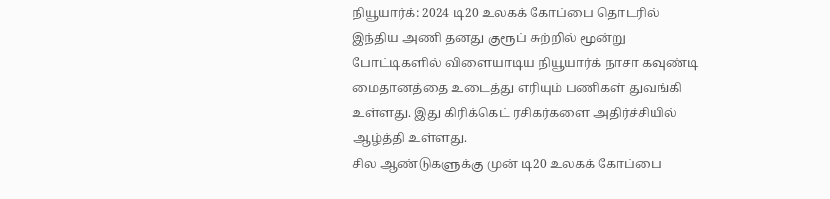நியூயார்க்: 2024 டி20 உலகக் கோப்பை தொடரில் இந்திய அணி தனது குரூப் சுற்றில் மூன்று போட்டிகளில் விளையாடிய நியூயார்க் நாசா கவுண்டி மைதானத்தை உடைத்து எரியும் பணிகள் துவங்கி உள்ளது. இது கிரிக்கெட் ரசிகர்களை அதிர்ச்சியில் ஆழ்த்தி உள்ளது.
சில ஆண்டுகளுக்கு முன் டி20 உலகக் கோப்பை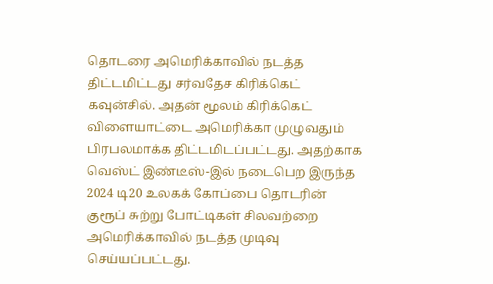தொடரை அமெரிக்காவில் நடத்த திட்டமிட்டது சர்வதேச கிரிக்கெட் கவுன்சில். அதன் மூலம் கிரிக்கெட் விளையாட்டை அமெரிக்கா முழுவதும் பிரபலமாக்க திட்டமிடப்பட்டது. அதற்காக வெஸ்ட் இண்டீஸ்-இல் நடைபெற இருந்த 2024 டி20 உலகக் கோப்பை தொடரின் குரூப் சுற்று போட்டிகள் சிலவற்றை அமெரிக்காவில் நடத்த முடிவு செய்யப்பட்டது.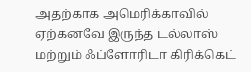அதற்காக அமெரிக்காவில் ஏற்கனவே இருந்த டல்லாஸ் மற்றும் ஃப்ளோரிடா கிரிக்கெட்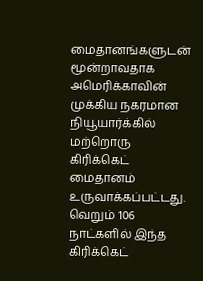மைதானங்களுடன் மூன்றாவதாக அமெரிக்காவின் முக்கிய நகரமான நியூயார்க்கில் மற்றொரு கிரிக்கெட் மைதானம் உருவாக்கப்பட்டது. வெறும் 106 நாட்களில் இந்த கிரிக்கெட்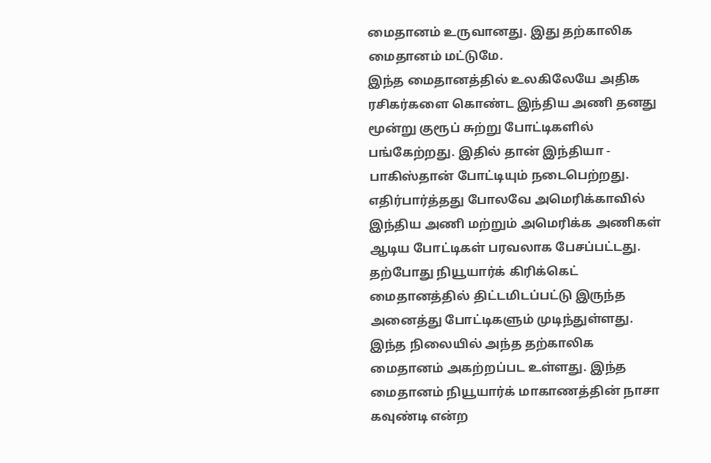மைதானம் உருவானது. இது தற்காலிக மைதானம் மட்டுமே.
இந்த மைதானத்தில் உலகிலேயே அதிக ரசிகர்களை கொண்ட இந்திய அணி தனது மூன்று குரூப் சுற்று போட்டிகளில் பங்கேற்றது. இதில் தான் இந்தியா - பாகிஸ்தான் போட்டியும் நடைபெற்றது. எதிர்பார்த்தது போலவே அமெரிக்காவில் இந்திய அணி மற்றும் அமெரிக்க அணிகள் ஆடிய போட்டிகள் பரவலாக பேசப்பட்டது.
தற்போது நியூயார்க் கிரிக்கெட் மைதானத்தில் திட்டமிடப்பட்டு இருந்த அனைத்து போட்டிகளும் முடிந்துள்ளது. இந்த நிலையில் அந்த தற்காலிக மைதானம் அகற்றப்பட உள்ளது. இந்த மைதானம் நியூயார்க் மாகாணத்தின் நாசா கவுண்டி என்ற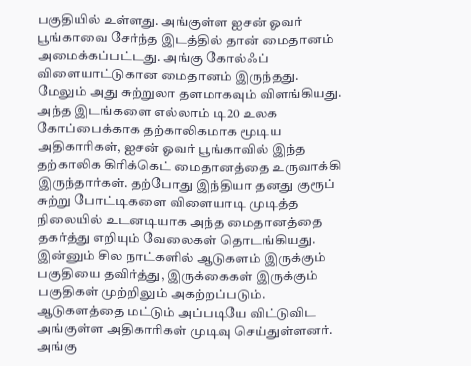பகுதியில் உள்ளது. அங்குள்ள ஐசன் ஓவர் பூங்காவை சேர்ந்த இடத்தில் தான் மைதானம் அமைக்கப்பட்டது. அங்கு கோல்ஃப் விளையாட்டுகான மைதானம் இருந்தது. மேலும் அது சுற்றுலா தளமாகவும் விளங்கியது.
அந்த இடங்களை எல்லாம் டி20 உலக கோப்பைக்காக தற்காலிகமாக மூடிய அதிகாரிகள், ஐசன் ஓவர் பூங்காவில் இந்த தற்காலிக கிரிக்கெட் மைதானத்தை உருவாக்கி இருந்தார்கள். தற்போது இந்தியா தனது குரூப் சுற்று போட்டிகளை விளையாடி முடித்த நிலையில் உடனடியாக அந்த மைதானத்தை தகர்த்து எறியும் வேலைகள் தொடங்கியது. இன்னும் சில நாட்களில் ஆடுகளம் இருக்கும் பகுதியை தவிர்த்து, இருக்கைகள் இருக்கும் பகுதிகள் முற்றிலும் அகற்றப்படும்.
ஆடுகளத்தை மட்டும் அப்படியே விட்டுவிட அங்குள்ள அதிகாரிகள் முடிவு செய்துள்ளனர். அங்கு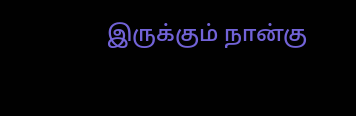இருக்கும் நான்கு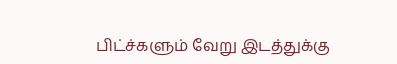பிட்ச்களும் வேறு இடத்துக்கு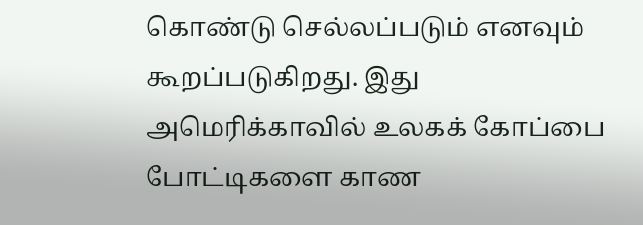கொண்டு செல்லப்படும் எனவும் கூறப்படுகிறது. இது அமெரிக்காவில் உலகக் கோப்பை போட்டிகளை காண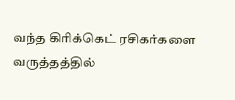வந்த கிரிக்கெட் ரசிகர்களை வருத்தத்தில்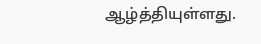ஆழ்த்தியுள்ளது.